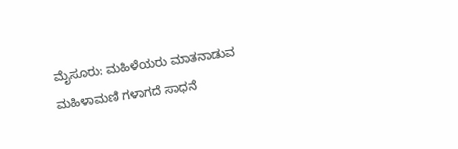ಮೈಸೂರು: ಮಹಿಳೆಯರು ಮಾತನಾಡುವ ಮಹಿಳಾಮಣಿ ಗಳಾಗದೆ ಸಾಧನೆ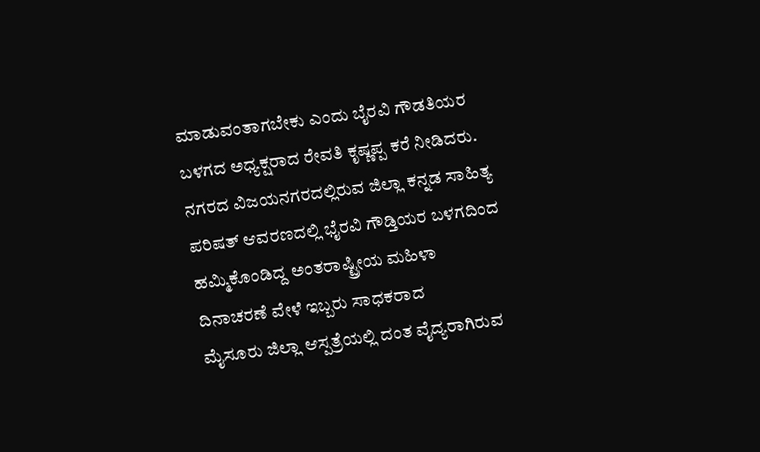ಮಾಡುವಂತಾಗಬೇಕು ಎಂದು ಬೈರವಿ ಗೌಡತಿಯರ ಬಳಗದ ಅಧ್ಯಕ್ಷರಾದ ರೇವತಿ ಕೃಷ್ಣಪ್ಪ ಕರೆ ನೀಡಿದರು.
ನಗರದ ವಿಜಯನಗರದಲ್ಲಿರುವ ಜಿಲ್ಲಾ ಕನ್ನಡ ಸಾಹಿತ್ಯ ಪರಿಷತ್ ಆವರಣದಲ್ಲಿ ಭೈರವಿ ಗೌಡ್ತಿಯರ ಬಳಗದಿಂದ ಹಮ್ಮಿಕೊಂಡಿದ್ದ ಅಂತರಾಷ್ಟ್ರೀಯ ಮಹಿಳಾ ದಿನಾಚರಣೆ ವೇಳೆ ಇಬ್ಬರು ಸಾಧಕರಾದ
ಮೈಸೂರು ಜಿಲ್ಲಾ ಆಸ್ಪತ್ರೆಯಲ್ಲಿ ದಂತ ವೈದ್ಯರಾಗಿರುವ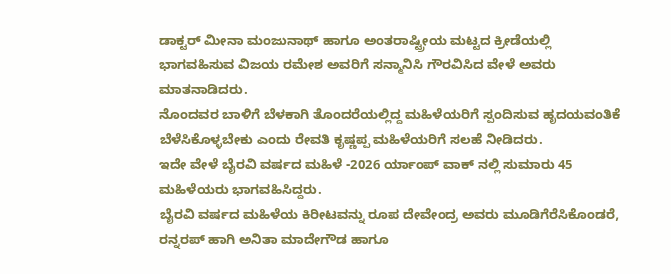ಡಾಕ್ಟರ್ ಮೀನಾ ಮಂಜುನಾಥ್ ಹಾಗೂ ಅಂತರಾಷ್ಟ್ರೀಯ ಮಟ್ಟದ ಕ್ರೀಡೆಯಲ್ಲಿ ಭಾಗವಹಿಸುವ ವಿಜಯ ರಮೇಶ ಅವರಿಗೆ ಸನ್ಮಾನಿಸಿ ಗೌರವಿಸಿದ ವೇಳೆ ಅವರು ಮಾತನಾಡಿದರು.
ನೊಂದವರ ಬಾಳಿಗೆ ಬೆಳಕಾಗಿ ತೊಂದರೆಯಲ್ಲಿದ್ದ ಮಹಿಳೆಯರಿಗೆ ಸ್ಪಂದಿಸುವ ಹೃದಯವಂತಿಕೆ ಬೆಳೆಸಿಕೊಳ್ಳಬೇಕು ಎಂದು ರೇವತಿ ಕೃಷ್ಣಪ್ಪ ಮಹಿಳೆಯರಿಗೆ ಸಲಹೆ ನೀಡಿದರು.
ಇದೇ ವೇಳೆ ಬೈರವಿ ವರ್ಷದ ಮಹಿಳೆ -2026 ರ್ಯಾಂಪ್ ವಾಕ್ ನಲ್ಲಿ ಸುಮಾರು 45 ಮಹಿಳೆಯರು ಭಾಗವಹಿಸಿದ್ದರು.
ಬೈರವಿ ವರ್ಷದ ಮಹಿಳೆಯ ಕಿರೀಟವನ್ನು ರೂಪ ದೇವೇಂದ್ರ ಅವರು ಮೂಡಿಗೆರೆಸಿಕೊಂಡರೆ, ರನ್ನರಪ್ ಹಾಗಿ ಅನಿತಾ ಮಾದೇಗೌಡ ಹಾಗೂ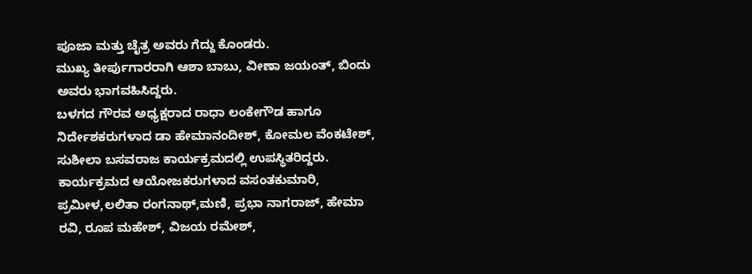ಪೂಜಾ ಮತ್ತು ಚೈತ್ರ ಅವರು ಗೆದ್ದು ಕೊಂಡರು.
ಮುಖ್ಯ ತೀರ್ಪುಗಾರರಾಗಿ ಆಶಾ ಬಾಬು, ವೀಣಾ ಜಯಂತ್, ಬಿಂದು ಅವರು ಭಾಗವಹಿಸಿದ್ದರು.
ಬಳಗದ ಗೌರವ ಅಧ್ಯಕ್ಷರಾದ ರಾಧಾ ಲಂಕೇಗೌಡ ಹಾಗೂ ನಿರ್ದೇಶಕರುಗಳಾದ ಡಾ ಹೇಮಾನಂದೀಶ್, ಕೋಮಲ ವೆಂಕಟೇಶ್, ಸುಶೀಲಾ ಬಸವರಾಜ ಕಾರ್ಯಕ್ರಮದಲ್ಲಿ ಉಪಸ್ಥಿತರಿದ್ದರು.
ಕಾರ್ಯಕ್ರಮದ ಆಯೋಜಕರುಗಳಾದ ವಸಂತಕುಮಾರಿ, ಪ್ರಮೀಳ,ಲಲಿತಾ ರಂಗನಾಥ್,ಮಣಿ, ಪ್ರಭಾ ನಾಗರಾಜ್, ಹೇಮಾ ರವಿ, ರೂಪ ಮಹೇಶ್, ವಿಜಯ ರಮೇಶ್,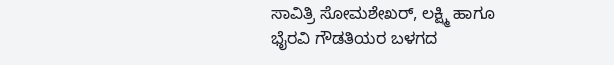ಸಾವಿತ್ರಿ ಸೋಮಶೇಖರ್, ಲಕ್ಷ್ಮಿ ಹಾಗೂ ಭೈರವಿ ಗೌಡತಿಯರ ಬಳಗದ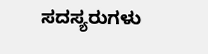ಸದಸ್ಯರುಗಳು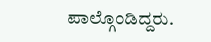ಪಾಲ್ಗೊಂಡಿದ್ದರು.